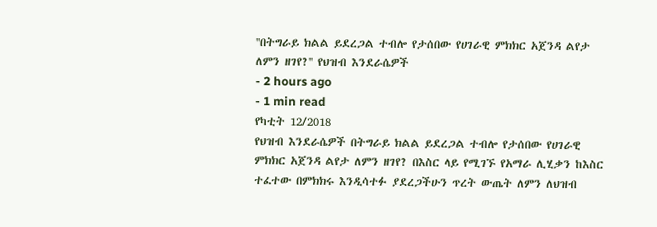''በትግራይ ክልል ይደረጋል ተብሎ የታሰበው የሀገራዊ ምክክር አጀንዳ ልየታ ለምን ዘገየ?'' የህዝብ እንደራሴዎች
- 2 hours ago
- 1 min read
የካቲት 12/2018
የህዝብ እንደራሴዎች በትግራይ ክልል ይደረጋል ተብሎ የታሰበው የሀገራዊ ምክክር አጀንዳ ልየታ ለምን ዘገየ? በእስር ላይ የሚገኙ የአማራ ሊሂቃን ከእስር ተፈተው በምክክሩ እንዲሳተፉ ያደረጋችሁን ጥረት ውጤት ለምን ለህዝብ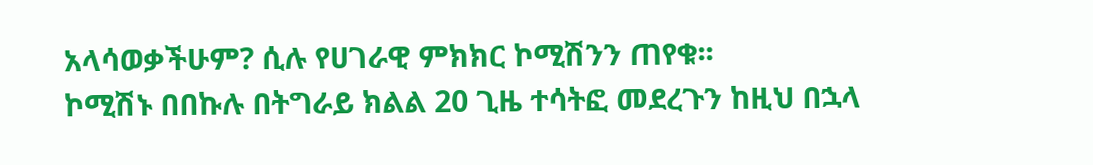አላሳወቃችሁም? ሲሉ የሀገራዊ ምክክር ኮሚሽንን ጠየቁ፡፡
ኮሚሽኑ በበኩሉ በትግራይ ክልል 20 ጊዜ ተሳትፎ መደረጉን ከዚህ በኋላ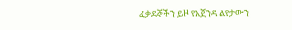ፈቃደኞችን ይዞ የአጀንዳ ልየታውን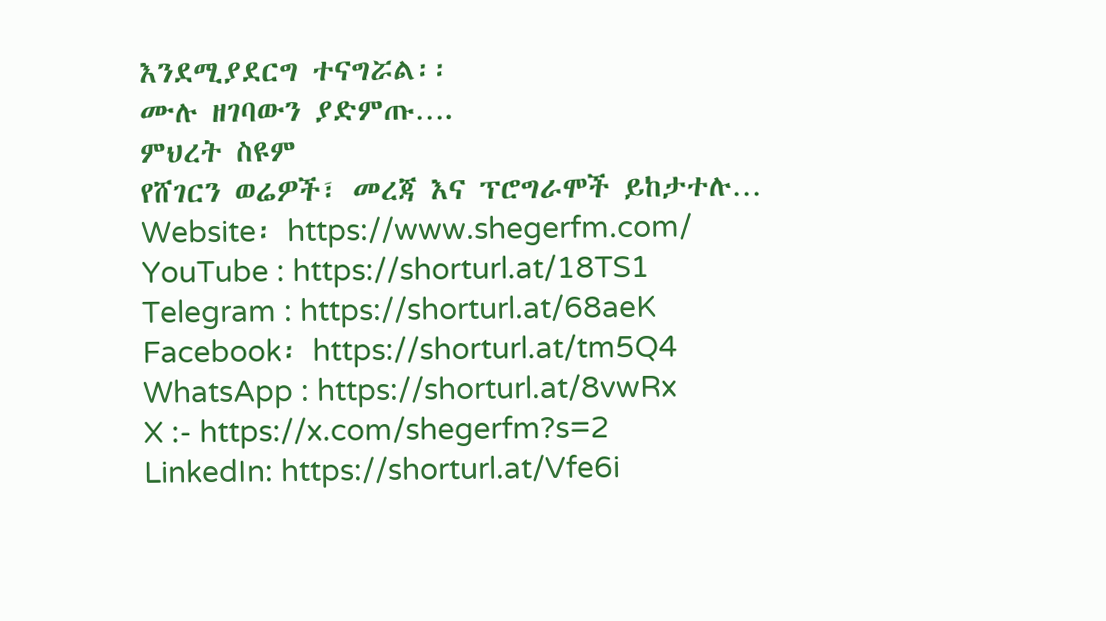እንደሚያደርግ ተናግሯል፡፡
ሙሉ ዘገባውን ያድምጡ….
ምህረት ስዩም
የሸገርን ወሬዎች፣ መረጃ እና ፕሮግራሞች ይከታተሉ…
Website፡ https://www.shegerfm.com/
YouTube : https://shorturl.at/18TS1
Telegram : https://shorturl.at/68aeK
Facebook፡ https://shorturl.at/tm5Q4
WhatsApp : https://shorturl.at/8vwRx
X :- https://x.com/shegerfm?s=2
LinkedIn: https://shorturl.at/Vfe6i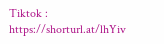Tiktok : https://shorturl.at/lhYiv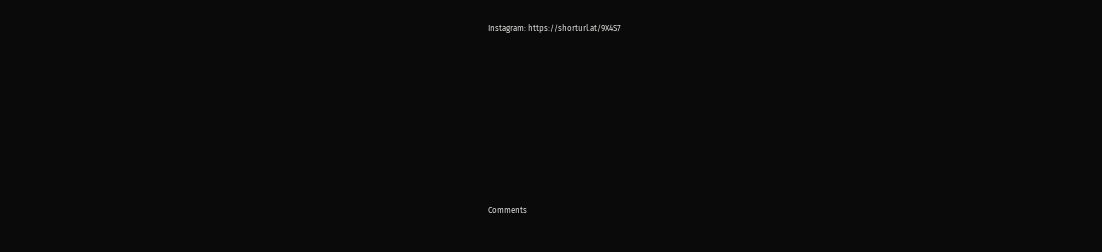Instagram: https://shorturl.at/9X4S7











Comments